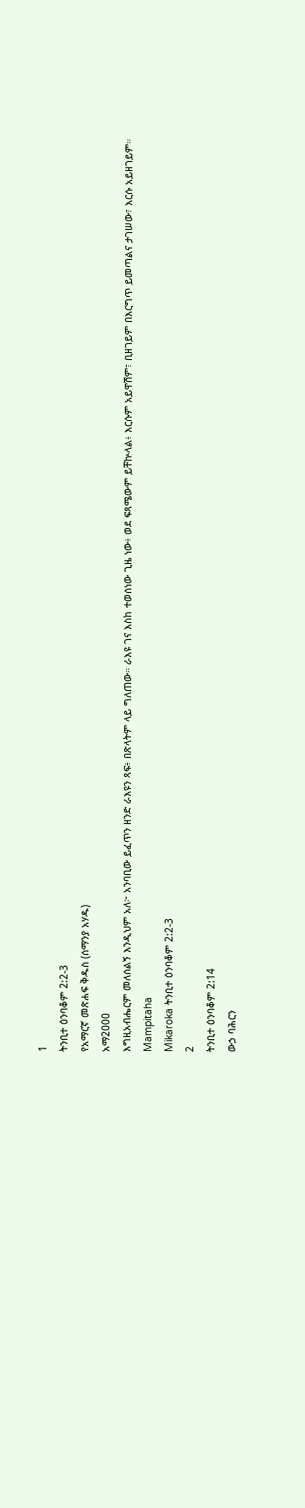1
ትንቢተ ዕንባቆም 2:2-3
የአማርኛ መጽሐፍ ቅዱስ (ሰማንያ አሃዱ)
አማ2000
እግዚአብሔርም መለሰልኝ እንዲህም አለ፦ አንባቢው ይፈጥን ዘንድ ራእዩን ጻፍ፥ በጽላትም ላይ ግለጠው። ራእዩ ገና እስከ ተወሰነው ጊዜ ነው፥ ወደ ፍጻሜውም ይቸኵላል፥ እርሱም አይዋሽም፣ ቢዘገይም በእርግጥ ይመጣልና ታገሠው፣ እርሱ አይዘገይም።
Mampitaha
Mikaroka ትንቢተ ዕንባቆም 2:2-3
2
ትንቢተ ዕንባቆም 2:14
ውኃ ባሕርን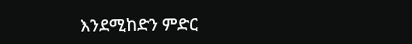እንደሚከድን ምድር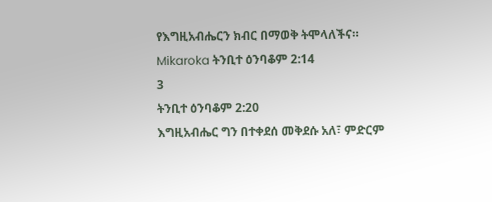የእግዚአብሔርን ክብር በማወቅ ትሞላለችና።
Mikaroka ትንቢተ ዕንባቆም 2:14
3
ትንቢተ ዕንባቆም 2:20
እግዚአብሔር ግን በተቀደሰ መቅደሱ አለ፣ ምድርም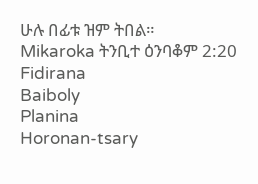ሁሉ በፊቱ ዝም ትበል።
Mikaroka ትንቢተ ዕንባቆም 2:20
Fidirana
Baiboly
Planina
Horonan-tsary